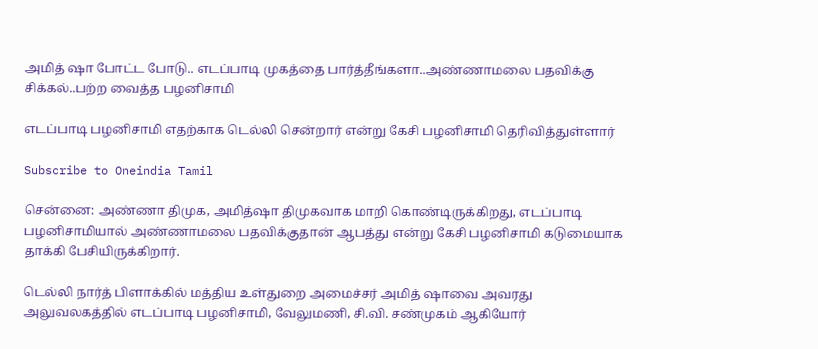அமித் ஷா போட்ட போடு.. எடப்பாடி முகத்தை பார்த்தீங்களா..அண்ணாமலை பதவிக்கு சிக்கல்..பற்ற வைத்த பழனிசாமி

எடப்பாடி பழனிசாமி எதற்காக டெல்லி சென்றார் என்று கேசி பழனிசாமி தெரிவித்துள்ளார்

Subscribe to Oneindia Tamil

சென்னை: அண்ணா திமுக, அமித்ஷா திமுகவாக மாறி கொண்டிருக்கிறது, எடப்பாடி பழனிசாமியால் அண்ணாமலை பதவிக்குதான் ஆபத்து என்று கேசி பழனிசாமி கடுமையாக தாக்கி பேசியிருக்கிறார்.

டெல்லி நார்த் பிளாக்கில் மத்திய உள்துறை அமைச்சர் அமித் ஷாவை அவரது அலுவலகத்தில் எடப்பாடி பழனிசாமி, வேலுமணி, சி.வி. சண்முகம் ஆகியோர்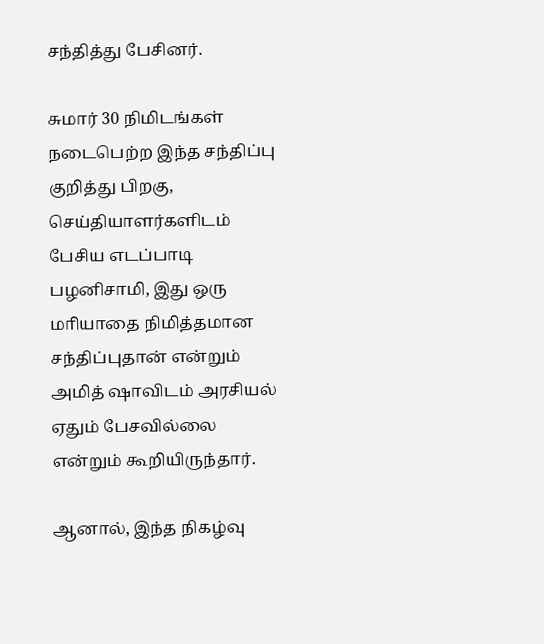சந்தித்து பேசினர்.

சுமார் 30 நிமிடங்கள் நடைபெற்ற இந்த சந்திப்பு குறித்து பிறகு, செய்தியாளர்களிடம் பேசிய எடப்பாடி பழனிசாமி, இது ஒரு மாியாதை நிமித்தமான சந்திப்புதான் என்றும் அமித் ஷாவிடம் அரசியல் ஏதும் பேசவில்லை என்றும் கூறியிருந்தார்.

ஆனால், இந்த நிகழ்வு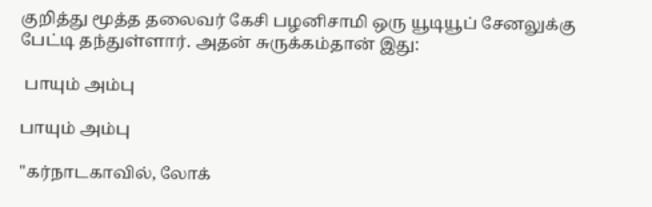குறித்து மூத்த தலைவர் கேசி பழனிசாமி ஒரு யூடியூப் சேனலுக்கு பேட்டி தந்துள்ளார். அதன் சுருக்கம்தான் இது:

 பாயும் அம்பு

பாயும் அம்பு

"கர்நாடகாவில், லோக்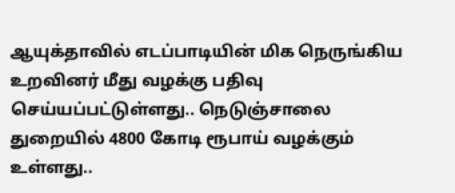ஆயுக்தாவில் எடப்பாடியின் மிக நெருங்கிய உறவினர் மீது வழக்கு பதிவு செய்யப்பட்டுள்ளது.. நெடுஞ்சாலை துறையில் 4800 கோடி ரூபாய் வழக்கும் உள்ளது..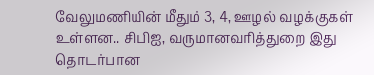வேலுமணியின் மீதும் 3, 4, ஊழல் வழக்குகள் உள்ளன.. சிபிஐ, வருமானவரித்துறை இது தொடர்பான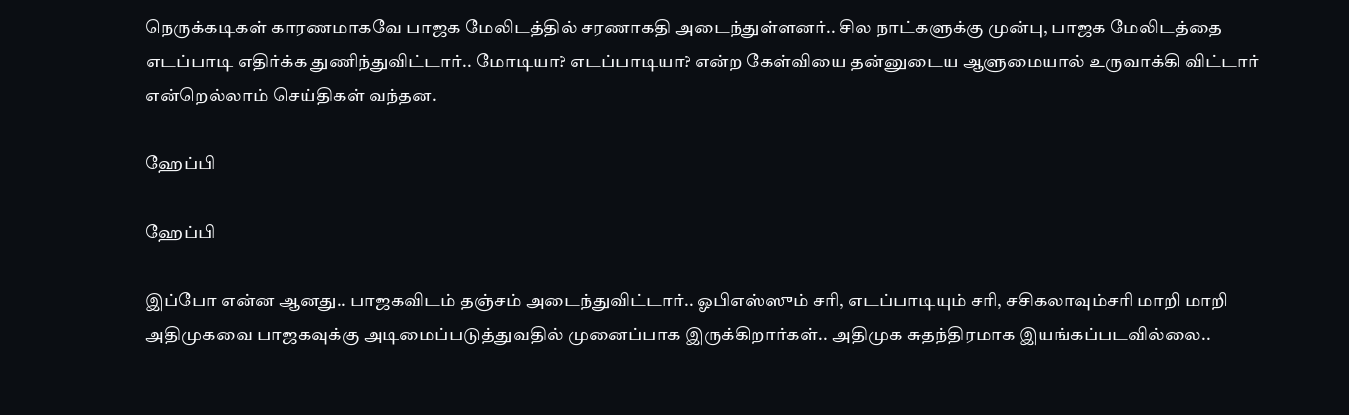நெருக்கடிகள் காரணமாகவே பாஜக மேலிடத்தில் சரணாகதி அடைந்துள்ளனர்.. சில நாட்களுக்கு முன்பு, பாஜக மேலிடத்தை எடப்பாடி எதிர்க்க துணிந்துவிட்டார்.. மோடியா? எடப்பாடியா? என்ற கேள்வியை தன்னுடைய ஆளுமையால் உருவாக்கி விட்டார் என்றெல்லாம் செய்திகள் வந்தன.

ஹேப்பி

ஹேப்பி

இப்போ என்ன ஆனது.. பாஜகவிடம் தஞ்சம் அடைந்துவிட்டார்.. ஓபிஎஸ்ஸும் சரி, எடப்பாடியும் சரி, சசிகலாவும்சரி மாறி மாறி அதிமுகவை பாஜகவுக்கு அடிமைப்படுத்துவதில் முனைப்பாக இருக்கிறார்கள்.. அதிமுக சுதந்திரமாக இயங்கப்படவில்லை..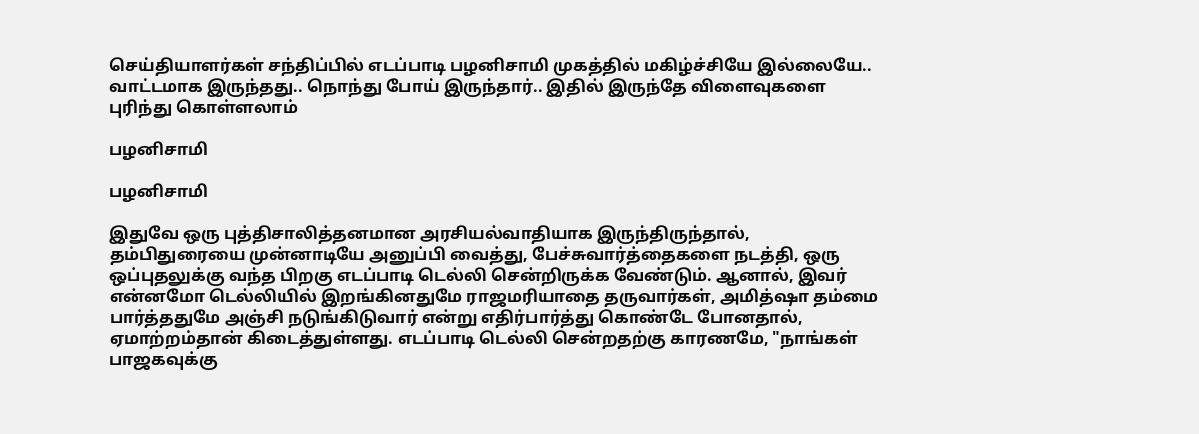செய்தியாளர்கள் சந்திப்பில் எடப்பாடி பழனிசாமி முகத்தில் மகிழ்ச்சியே இல்லையே.. வாட்டமாக இருந்தது.. நொந்து போய் இருந்தார்.. இதில் இருந்தே விளைவுகளை புரிந்து கொள்ளலாம்

பழனிசாமி

பழனிசாமி

இதுவே ஒரு புத்திசாலித்தனமான அரசியல்வாதியாக இருந்திருந்தால், தம்பிதுரையை முன்னாடியே அனுப்பி வைத்து, பேச்சுவார்த்தைகளை நடத்தி, ஒரு ஒப்புதலுக்கு வந்த பிறகு எடப்பாடி டெல்லி சென்றிருக்க வேண்டும். ஆனால், இவர் என்னமோ டெல்லியில் இறங்கினதுமே ராஜமரியாதை தருவார்கள், அமித்ஷா தம்மை பார்த்ததுமே அஞ்சி நடுங்கிடுவார் என்று எதிர்பார்த்து கொண்டே போனதால், ஏமாற்றம்தான் கிடைத்துள்ளது. எடப்பாடி டெல்லி சென்றதற்கு காரணமே, "நாங்கள் பாஜகவுக்கு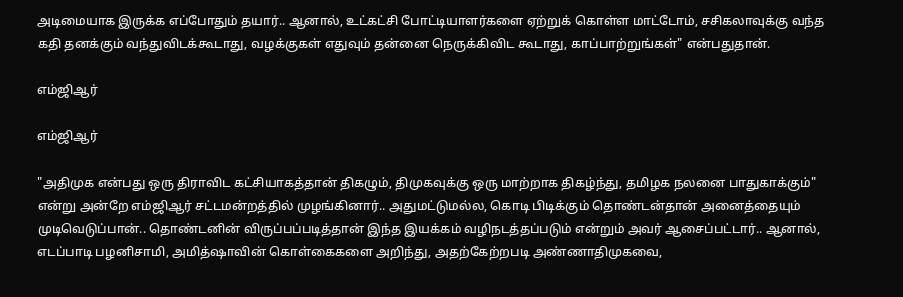அடிமையாக இருக்க எப்போதும் தயார்.. ஆனால், உட்கட்சி போட்டியாளர்களை ஏற்றுக் கொள்ள மாட்டோம், சசிகலாவுக்கு வந்த கதி தனக்கும் வந்துவிடக்கூடாது, வழக்குகள் எதுவும் தன்னை நெருக்கிவிட கூடாது, காப்பாற்றுங்கள்" என்பதுதான்.

எம்ஜிஆர்

எம்ஜிஆர்

"அதிமுக என்பது ஒரு திராவிட கட்சியாகத்தான் திகழும், திமுகவுக்கு ஒரு மாற்றாக திகழ்ந்து, தமிழக நலனை பாதுகாக்கும்" என்று அன்றே எம்ஜிஆர் சட்டமன்றத்தில் முழங்கினார்.. அதுமட்டுமல்ல, கொடி பிடிக்கும் தொண்டன்தான் அனைத்தையும் முடிவெடுப்பான்.. தொண்டனின் விருப்பப்படித்தான் இந்த இயக்கம் வழிநடத்தப்படும் என்றும் அவர் ஆசைப்பட்டார்.. ஆனால், எடப்பாடி பழனிசாமி, அமித்ஷாவின் கொள்கைகளை அறிந்து, அதற்கேற்றபடி அண்ணாதிமுகவை,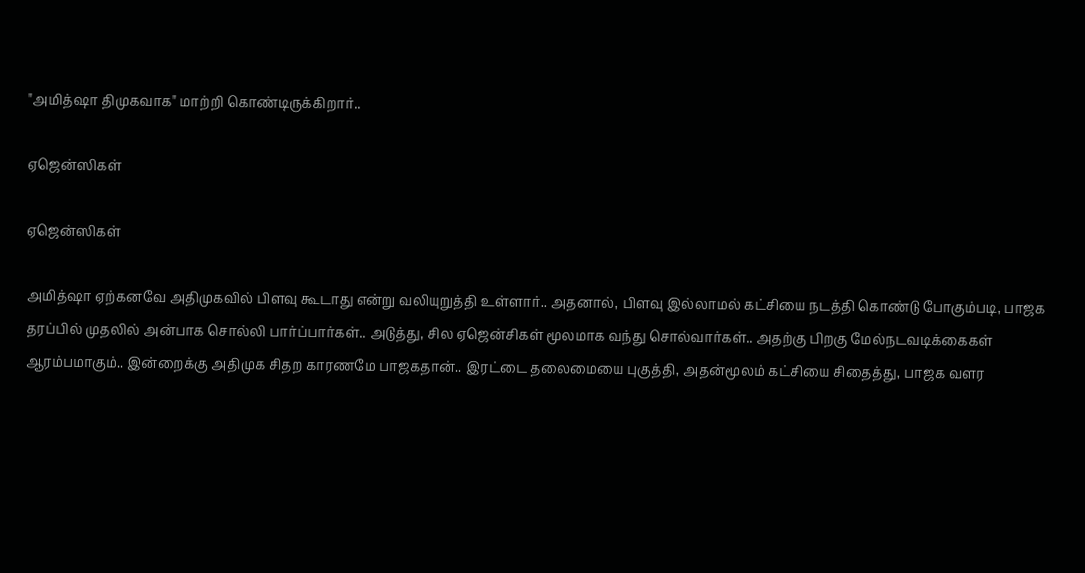"அமித்ஷா திமுகவாக" மாற்றி கொண்டிருக்கிறார்..

ஏஜென்ஸிகள்

ஏஜென்ஸிகள்

அமித்ஷா ஏற்கனவே அதிமுகவில் பிளவு கூடாது என்று வலியுறுத்தி உள்ளார்.. அதனால், பிளவு இல்லாமல் கட்சியை நடத்தி கொண்டு போகும்படி, பாஜக தரப்பில் முதலில் அன்பாக சொல்லி பார்ப்பார்கள்.. அடுத்து, சில ஏஜென்சிகள் மூலமாக வந்து சொல்வார்கள்.. அதற்கு பிறகு மேல்நடவடிக்கைகள் ஆரம்பமாகும்.. இன்றைக்கு அதிமுக சிதற காரணமே பாஜகதான்.. இரட்டை தலைமையை புகுத்தி, அதன்மூலம் கட்சியை சிதைத்து, பாஜக வளர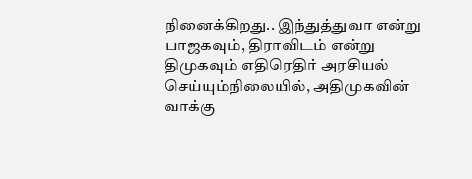நினைக்கிறது.. இந்துத்துவா என்று பாஜகவும், திராவிடம் என்று திமுகவும் எதிரெதிர் அரசியல் செய்யும்நிலையில், அதிமுகவின் வாக்கு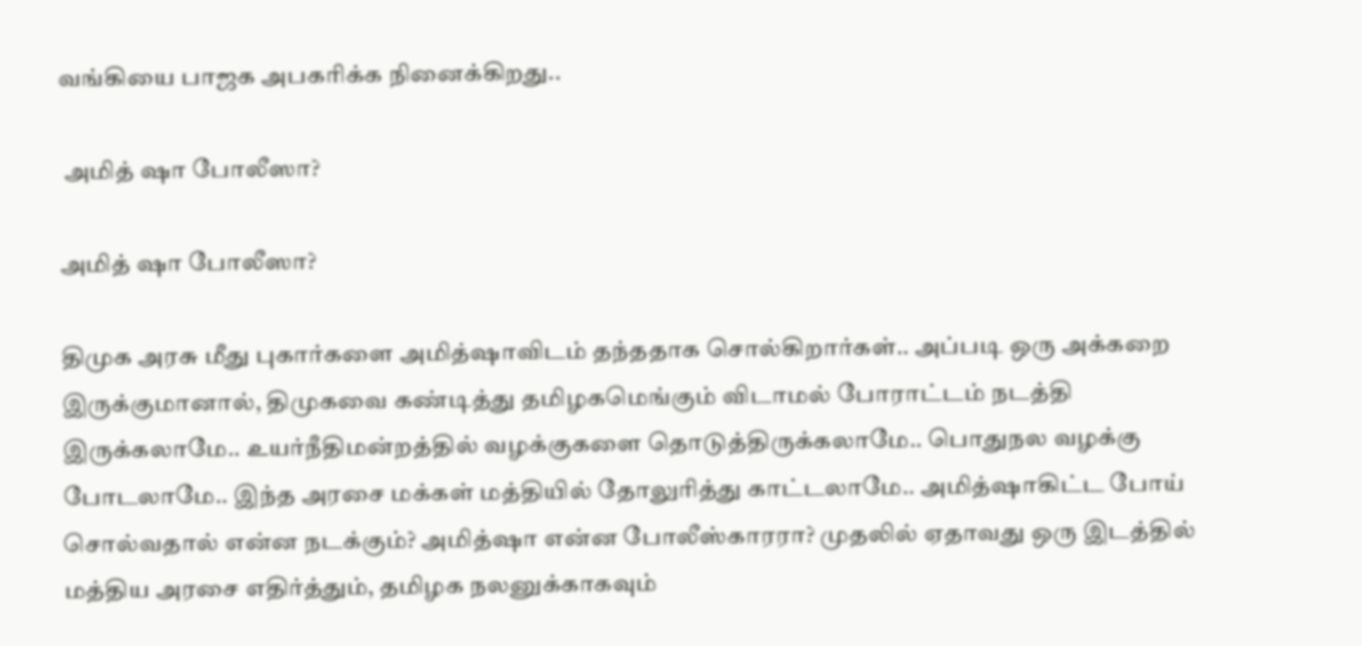வங்கியை பாஜக அபகரிக்க நினைக்கிறது..

 அமித் ஷா போலீஸா?

அமித் ஷா போலீஸா?

திமுக அரசு மீது புகார்களை அமித்ஷாவிடம் தந்ததாக சொல்கிறார்கள்.. அப்படி ஒரு அக்கறை இருக்குமானால், திமுகவை கண்டித்து தமிழகமெங்கும் விடாமல் போராட்டம் நடத்தி இருக்கலாமே.. உயர்நீதிமன்றத்தில் வழக்குகளை தொடுத்திருக்கலாமே.. பொதுநல வழக்கு போடலாமே.. இந்த அரசை மக்கள் மத்தியில் தோலுரித்து காட்டலாமே.. அமித்ஷாகிட்ட போய் சொல்வதால் என்ன நடக்கும்? அமித்ஷா என்ன போலீஸ்காரரா? முதலில் ஏதாவது ஒரு இடத்தில் மத்திய அரசை எதிர்த்தும், தமிழக நலனுக்காகவும்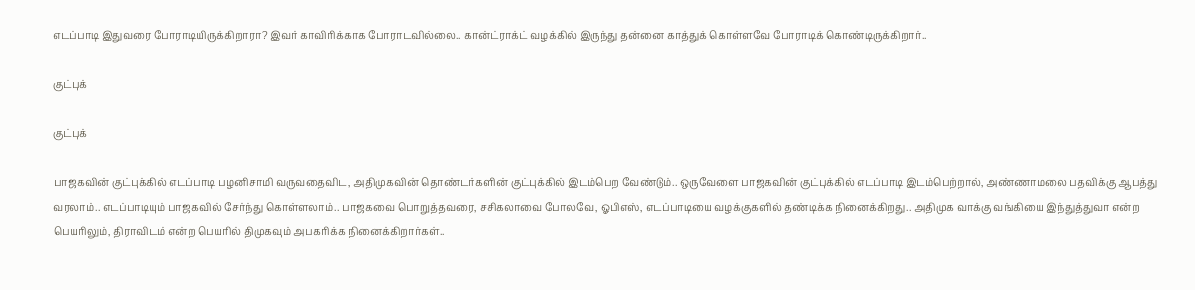எடப்பாடி இதுவரை போராடியிருக்கிறாரா? இவர் காவிரிக்காக போராடவில்லை.. கான்ட்ராக்ட் வழக்கில் இருந்து தன்னை காத்துக் கொள்ளவே போராடிக் கொண்டிருக்கிறார்..

குட்புக்

குட்புக்

பாஜகவின் குட்புக்கில் எடப்பாடி பழனிசாமி வருவதைவிட, அதிமுகவின் தொண்டர்களின் குட்புக்கில் இடம்பெற வேண்டும்.. ஒருவேளை பாஜகவின் குட்புக்கில் எடப்பாடி இடம்பெற்றால், அண்ணாமலை பதவிக்கு ஆபத்து வரலாம்.. எடப்பாடியும் பாஜகவில் சேர்ந்து கொள்ளலாம்.. பாஜகவை பொறுத்தவரை, சசிகலாவை போலவே, ஓபிஎஸ், எடப்பாடியை வழக்குகளில் தண்டிக்க நினைக்கிறது.. அதிமுக வாக்கு வங்கியை இந்துத்துவா என்ற பெயரிலும், திராவிடம் என்ற பெயரில் திமுகவும் அபகரிக்க நினைக்கிறார்கள்..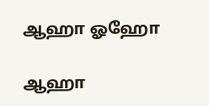ஆஹா ஓஹோ

ஆஹா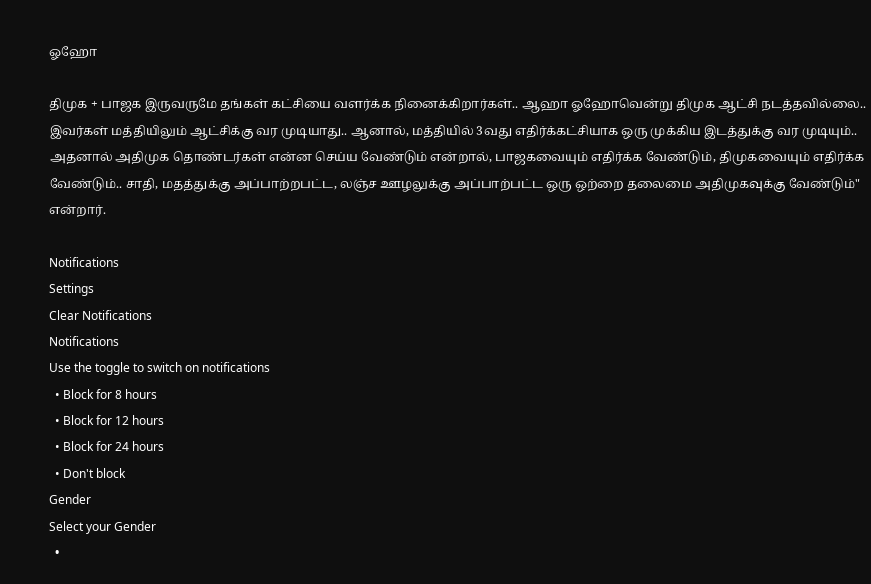ஓஹோ

திமுக + பாஜக இருவருமே தங்கள் கட்சியை வளர்க்க நினைக்கிறார்கள்.. ஆஹா ஓஹோவென்று திமுக ஆட்சி நடத்தவில்லை.. இவர்கள் மத்தியிலும் ஆட்சிக்கு வர முடியாது.. ஆனால், மத்தியில் 3வது எதிர்க்கட்சியாக ஒரு முக்கிய இடத்துக்கு வர முடியும்.. அதனால் அதிமுக தொண்டர்கள் என்ன செய்ய வேண்டும் என்றால், பாஜகவையும் எதிர்க்க வேண்டும், திமுகவையும் எதிர்க்க வேண்டும்.. சாதி, மதத்துக்கு அப்பாற்றபட்ட, லஞ்ச ஊழலுக்கு அப்பாற்பட்ட ஒரு ஒற்றை தலைமை அதிமுகவுக்கு வேண்டும்" என்றார்.

Notifications
Settings
Clear Notifications
Notifications
Use the toggle to switch on notifications
  • Block for 8 hours
  • Block for 12 hours
  • Block for 24 hours
  • Don't block
Gender
Select your Gender
  •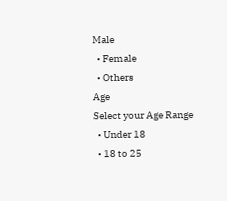Male
  • Female
  • Others
Age
Select your Age Range
  • Under 18
  • 18 to 25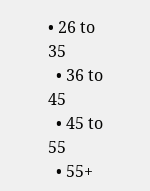• 26 to 35
  • 36 to 45
  • 45 to 55
  • 55+